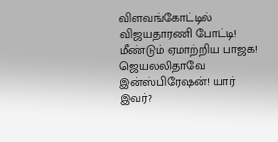விளவங்கோட்டில் விஜயதாரணி போட்டி! மீண்டும் ஏமாற்றிய பாஜக! ஜெயலலிதாவே இன்ஸ்பிரேஷன்! யார் இவர்?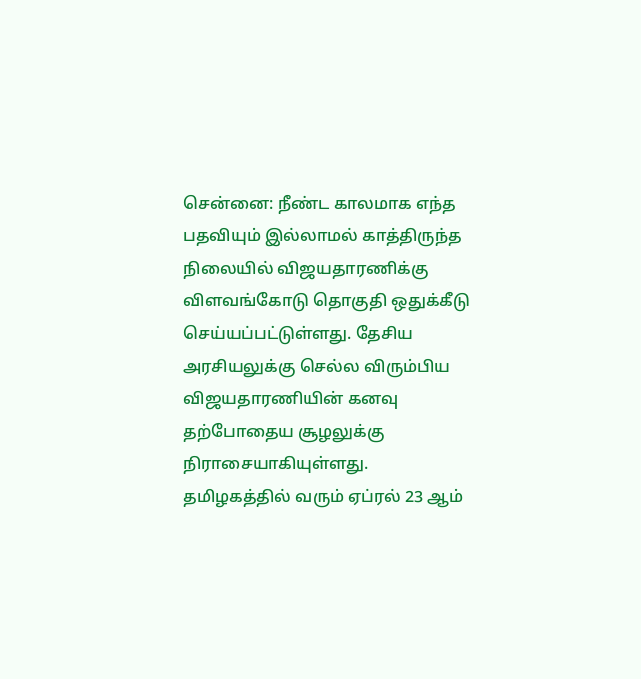சென்னை: நீண்ட காலமாக எந்த பதவியும் இல்லாமல் காத்திருந்த நிலையில் விஜயதாரணிக்கு விளவங்கோடு தொகுதி ஒதுக்கீடு செய்யப்பட்டுள்ளது. தேசிய அரசியலுக்கு செல்ல விரும்பிய விஜயதாரணியின் கனவு தற்போதைய சூழலுக்கு நிராசையாகியுள்ளது.
தமிழகத்தில் வரும் ஏப்ரல் 23 ஆம்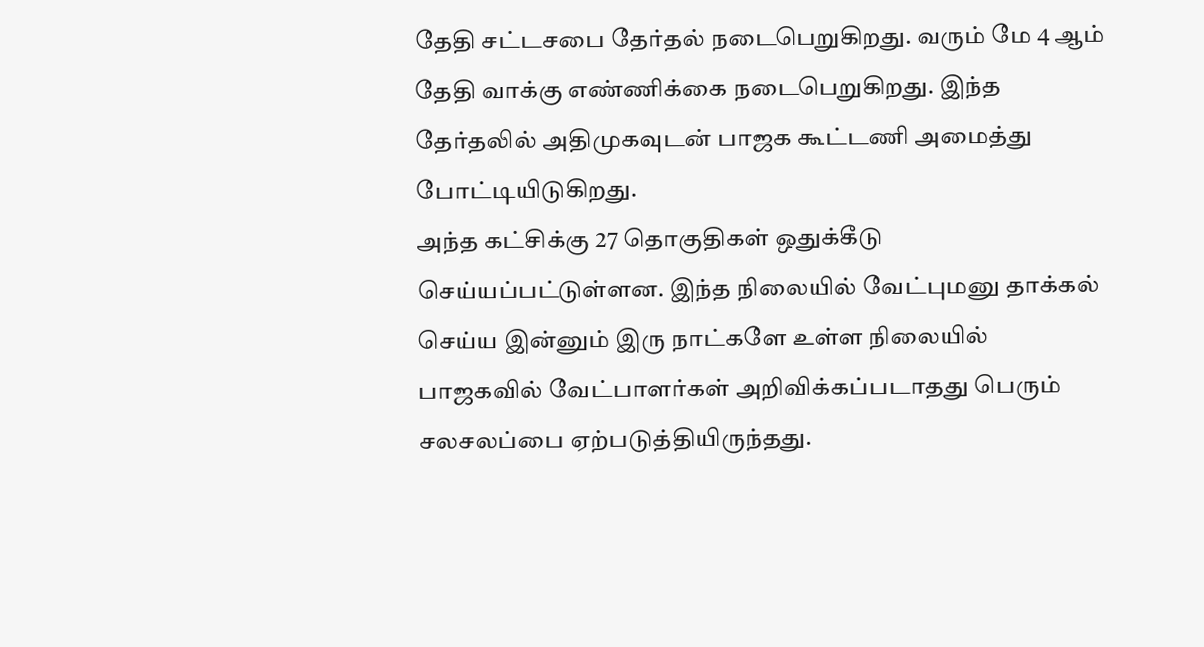தேதி சட்டசபை தேர்தல் நடைபெறுகிறது. வரும் மே 4 ஆம் தேதி வாக்கு எண்ணிக்கை நடைபெறுகிறது. இந்த தேர்தலில் அதிமுகவுடன் பாஜக கூட்டணி அமைத்து போட்டியிடுகிறது.
அந்த கட்சிக்கு 27 தொகுதிகள் ஒதுக்கீடு செய்யப்பட்டுள்ளன. இந்த நிலையில் வேட்புமனு தாக்கல் செய்ய இன்னும் இரு நாட்களே உள்ள நிலையில் பாஜகவில் வேட்பாளர்கள் அறிவிக்கப்படாதது பெரும் சலசலப்பை ஏற்படுத்தியிருந்தது.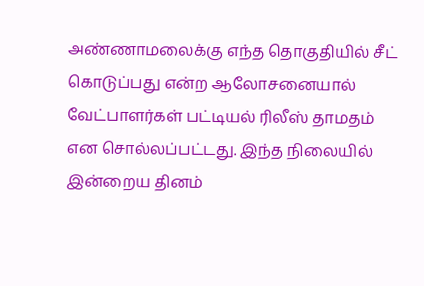அண்ணாமலைக்கு எந்த தொகுதியில் சீட் கொடுப்பது என்ற ஆலோசனையால் வேட்பாளர்கள் பட்டியல் ரிலீஸ் தாமதம் என சொல்லப்பட்டது. இந்த நிலையில் இன்றைய தினம்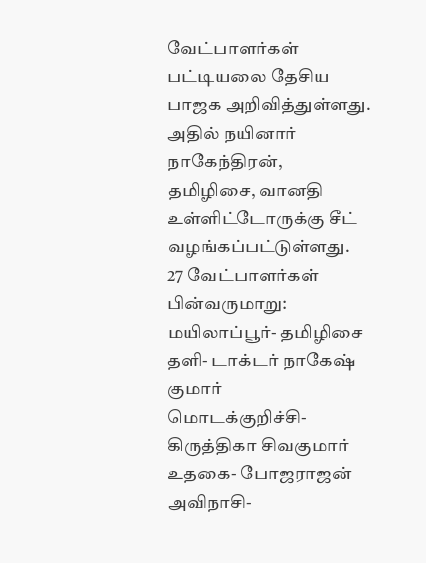வேட்பாளர்கள் பட்டியலை தேசிய பாஜக அறிவித்துள்ளது. அதில் நயினார் நாகேந்திரன், தமிழிசை, வானதி உள்ளிட்டோருக்கு சீட் வழங்கப்பட்டுள்ளது.
27 வேட்பாளர்கள் பின்வருமாறு:
மயிலாப்பூர்- தமிழிசை
தளி- டாக்டர் நாகேஷ் குமார்
மொடக்குறிச்சி- கிருத்திகா சிவகுமார்
உதகை- போஜராஜன்
அவிநாசி-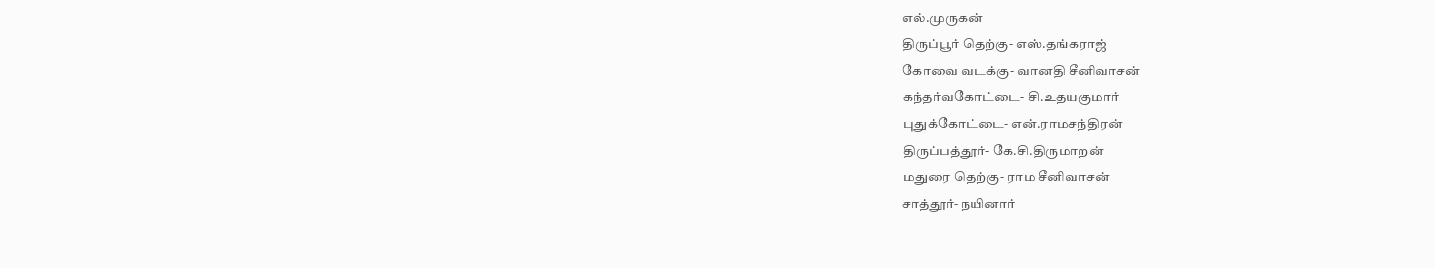எல்.முருகன்
திருப்பூர் தெற்கு- எஸ்.தங்கராஜ்
கோவை வடக்கு- வானதி சீனிவாசன்
கந்தர்வகோட்டை- சி.உதயகுமார்
புதுக்கோட்டை- என்.ராமசந்திரன்
திருப்பத்தூர்- கே.சி.திருமாறன்
மதுரை தெற்கு- ராம சீனிவாசன்
சாத்தூர்- நயினார்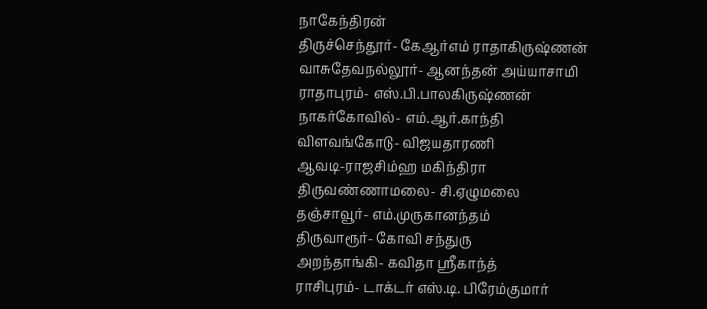நாகேந்திரன்
திருச்செந்தூர்- கேஆர்எம் ராதாகிருஷ்ணன்
வாசுதேவநல்லூர்- ஆனந்தன் அய்யாசாமி
ராதாபுரம்- எஸ்.பி.பாலகிருஷ்ணன்
நாகர்கோவில்- எம்.ஆர்.காந்தி
விளவங்கோடு- விஜயதாரணி
ஆவடி-ராஜசிம்ஹ மகிந்திரா
திருவண்ணாமலை- சி.ஏழுமலை
தஞ்சாவூர்- எம்.முருகானந்தம்
திருவாரூர்- கோவி சந்துரு
அறந்தாங்கி- கவிதா ஸ்ரீகாந்த்
ராசிபுரம்- டாக்டர் எஸ்.டி. பிரேம்குமார்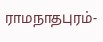ராமநாதபுரம்-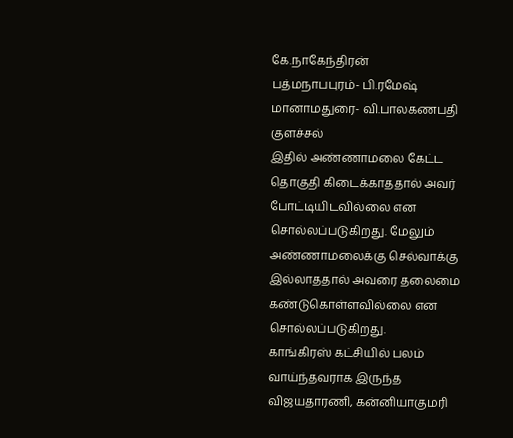கே.நாகேந்திரன்
பத்மநாபபுரம்- பி.ரமேஷ்
மானாமதுரை- வி.பாலகணபதி
குளச்சல்
இதில் அண்ணாமலை கேட்ட தொகுதி கிடைக்காததால் அவர் போட்டியிடவில்லை என சொல்லப்படுகிறது. மேலும் அண்ணாமலைக்கு செல்வாக்கு இல்லாததால் அவரை தலைமை கண்டுகொள்ளவில்லை என சொல்லப்படுகிறது.
காங்கிரஸ் கட்சியில் பலம் வாய்ந்தவராக இருந்த விஜயதாரணி, கன்னியாகுமரி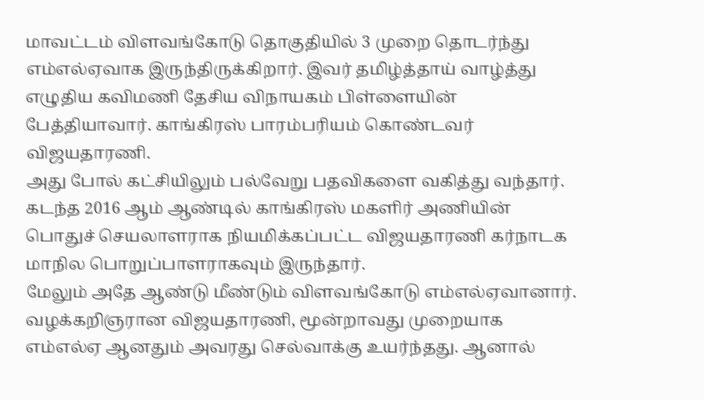மாவட்டம் விளவங்கோடு தொகுதியில் 3 முறை தொடர்ந்து எம்எல்ஏவாக இருந்திருக்கிறார். இவர் தமிழ்த்தாய் வாழ்த்து எழுதிய கவிமணி தேசிய விநாயகம் பிள்ளையின் பேத்தியாவார். காங்கிரஸ் பாரம்பரியம் கொண்டவர் விஜயதாரணி.
அது போல் கட்சியிலும் பல்வேறு பதவிகளை வகித்து வந்தார். கடந்த 2016 ஆம் ஆண்டில் காங்கிரஸ் மகளிர் அணியின் பொதுச் செயலாளராக நியமிக்கப்பட்ட விஜயதாரணி கர்நாடக மாநில பொறுப்பாளராகவும் இருந்தார்.
மேலும் அதே ஆண்டு மீண்டும் விளவங்கோடு எம்எல்ஏவானார். வழக்கறிஞரான விஜயதாரணி, மூன்றாவது முறையாக எம்எல்ஏ ஆனதும் அவரது செல்வாக்கு உயர்ந்தது. ஆனால்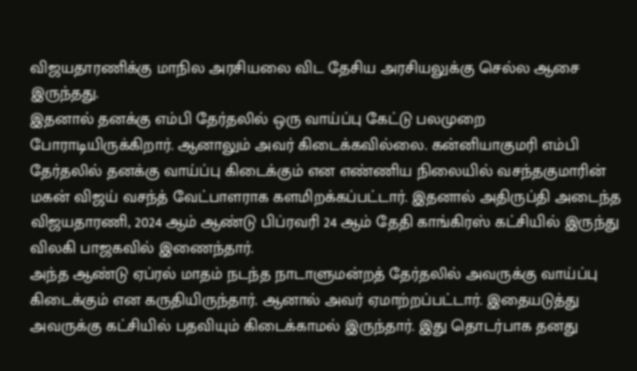விஜயதாரணிக்கு மாநில அரசியலை விட தேசிய அரசியலுக்கு செல்ல ஆசை இருந்தது.
இதனால் தனக்கு எம்பி தேர்தலில் ஒரு வாய்ப்பு கேட்டு பலமுறை போராடியிருக்கிறார். ஆனாலும் அவர் கிடைக்கவில்லை. கன்னியாகுமரி எம்பி தேர்தலில் தனக்கு வாய்ப்பு கிடைக்கும் என எண்ணிய நிலையில் வசந்தகுமாரின் மகன் விஜய் வசந்த் வேட்பாளராக களமிறக்கப்பட்டார். இதனால் அதிருப்தி அடைந்த விஜயதாரணி, 2024 ஆம் ஆண்டு பிப்ரவரி 24 ஆம் தேதி காங்கிரஸ் கட்சியில் இருந்து விலகி பாஜகவில் இணைந்தார்.
அந்த ஆண்டு ஏப்ரல் மாதம் நடந்த நாடாளுமன்றத் தேர்தலில் அவருக்கு வாய்ப்பு கிடைக்கும் என கருதியிருந்தார். ஆனால் அவர் ஏமாற்றப்பட்டார். இதையடுத்து அவருக்கு கட்சியில் பதவியும் கிடைக்காமல் இருந்தார். இது தொடர்பாக தனது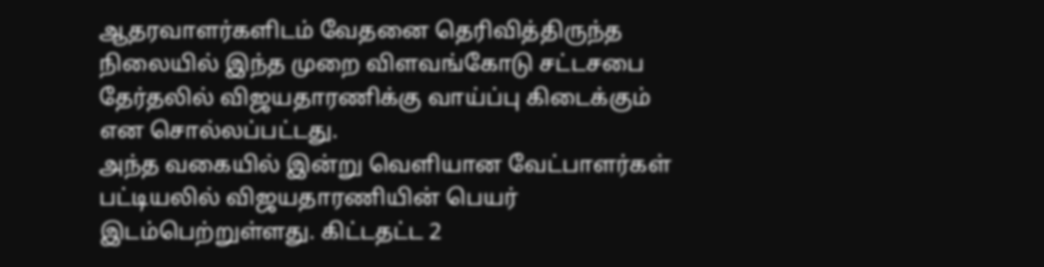ஆதரவாளர்களிடம் வேதனை தெரிவித்திருந்த நிலையில் இந்த முறை விளவங்கோடு சட்டசபை தேர்தலில் விஜயதாரணிக்கு வாய்ப்பு கிடைக்கும் என சொல்லப்பட்டது.
அந்த வகையில் இன்று வெளியான வேட்பாளர்கள் பட்டியலில் விஜயதாரணியின் பெயர் இடம்பெற்றுள்ளது. கிட்டதட்ட 2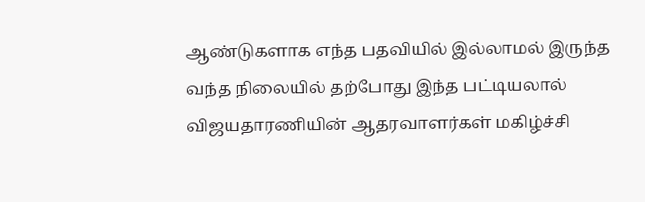ஆண்டுகளாக எந்த பதவியில் இல்லாமல் இருந்த வந்த நிலையில் தற்போது இந்த பட்டியலால் விஜயதாரணியின் ஆதரவாளர்கள் மகிழ்ச்சி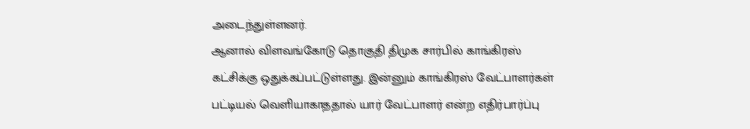அடைந்துள்ளனர்.
ஆனால் விளவங்கோடு தொகுதி திமுக சார்பில் காங்கிரஸ் கட்சிக்கு ஒதுக்கப்பட்டுள்ளது. இன்னும் காங்கிரஸ் வேட்பாளர்கள் பட்டியல் வெளியாகாததால் யார் வேட்பாளர் என்ற எதிர்பார்ப்பு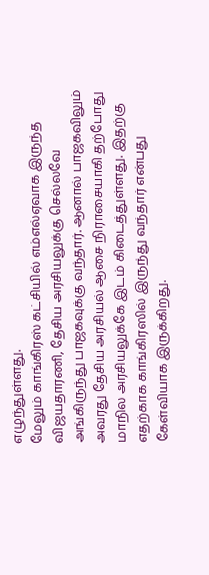எழுந்துள்ளது.
மேலும் காங்கிரஸ் கட்சியில் எம்எல்ஏவாக இருந்த விஜயதாரணி, தேசிய அரசியலுக்கு செல்லவே அங்கிருந்து பாஜகவுக்கு வந்தார். ஆனால் பாஜகவிலும் அவரது தேசிய அரசியல் ஆசை நிராசையாகி தற்போது மாநில அரசியலுக்கே இடம் கிடைத்துள்ளது. இதற்கு எதற்காக காங்கிரஸில் இருந்து வந்தார் என்பது கேள்வியாக இருக்கிறது.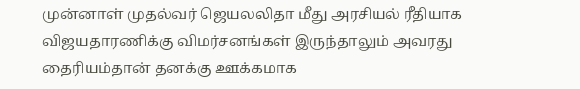முன்னாள் முதல்வர் ஜெயலலிதா மீது அரசியல் ரீதியாக விஜயதாரணிக்கு விமர்சனங்கள் இருந்தாலும் அவரது தைரியம்தான் தனக்கு ஊக்கமாக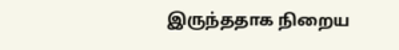இருந்ததாக நிறைய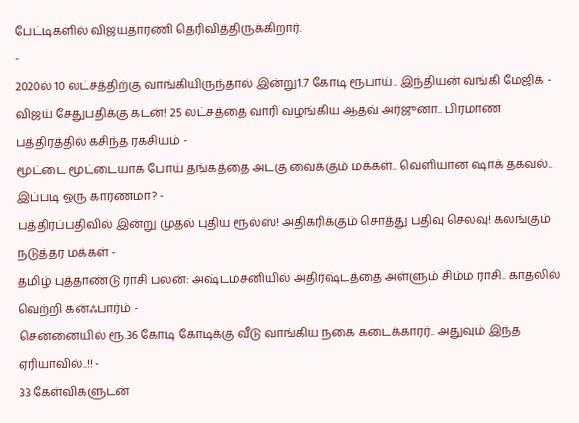பேட்டிகளில் விஜயதாரணி தெரிவித்திருக்கிறார்.
-
2020ல் 10 லட்சத்திற்கு வாங்கியிருந்தால் இன்று1.7 கோடி ரூபாய்.. இந்தியன் வங்கி மேஜிக் -
விஜய் சேதுபதிக்கு கடன்! 25 லட்சத்தை வாரி வழங்கிய ஆதவ் அர்ஜுனா.. பிரமாண பத்திரத்தில் கசிந்த ரகசியம் -
மூட்டை மூட்டையாக போய் தங்கத்தை அடகு வைக்கும் மக்கள்.. வெளியான ஷாக் தகவல்.. இப்படி ஒரு காரணமா? -
பத்திரப்பதிவில் இன்று முதல் புதிய ரூல்ஸ்! அதிகரிக்கும் சொத்து பதிவு செலவு! கலங்கும் நடுத்தர மக்கள் -
தமிழ் புத்தாண்டு ராசி பலன்: அஷ்டமசனியில் அதிர்ஷ்டத்தை அள்ளும் சிம்ம ராசி.. காதலில் வெற்றி கன்ஃபார்ம் -
சென்னையில் ரூ.36 கோடி கோடிக்கு வீடு வாங்கிய நகை கடைக்காரர்.. அதுவும் இந்த ஏரியாவில்..!! -
33 கேள்விகளுடன்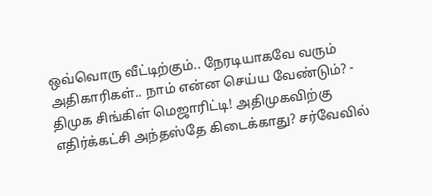ஒவ்வொரு வீட்டிற்கும்.. நேரடியாகவே வரும் அதிகாரிகள்.. நாம் என்ன செய்ய வேண்டும்? -
திமுக சிங்கிள் மெஜாரிட்டி! அதிமுகவிற்கு எதிர்க்கட்சி அந்தஸ்தே கிடைக்காது? சர்வேவில்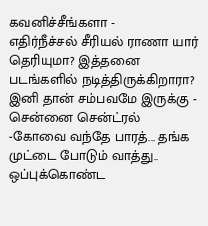கவனிச்சீங்களா -
எதிர்நீச்சல் சீரியல் ராணா யார் தெரியுமா? இத்தனை படங்களில் நடித்திருக்கிறாரா? இனி தான் சம்பவமே இருக்கு -
சென்னை சென்ட்ரல் -கோவை வந்தே பாரத்... தங்க முட்டை போடும் வாத்து.. ஒப்புக்கொண்ட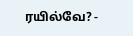ரயில்வே? -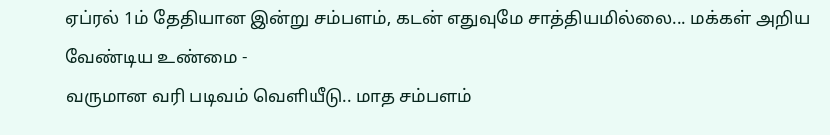ஏப்ரல் 1ம் தேதியான இன்று சம்பளம், கடன் எதுவுமே சாத்தியமில்லை... மக்கள் அறிய வேண்டிய உண்மை -
வருமான வரி படிவம் வெளியீடு.. மாத சம்பளம்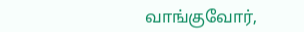வாங்குவோர்,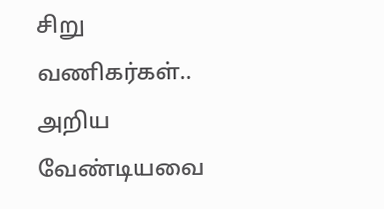சிறு வணிகர்கள்.. அறிய வேண்டியவை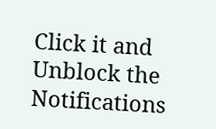Click it and Unblock the Notifications